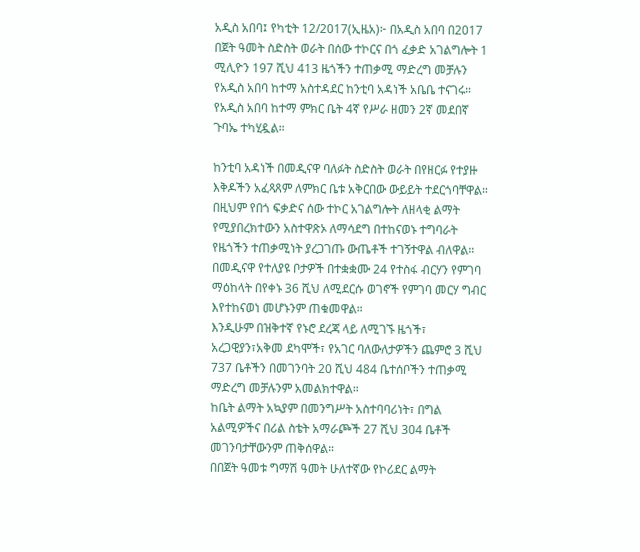አዲስ አበባ፤ የካቲት 12/2017(ኢዜአ)፦ በአዲስ አበባ በ2017 በጀት ዓመት ስድስት ወራት በሰው ተኮርና በጎ ፈቃድ አገልግሎት 1 ሚሊዮን 197 ሺህ 413 ዜጎችን ተጠቃሚ ማድረግ መቻሉን የአዲስ አበባ ከተማ አስተዳደር ከንቲባ አዳነች አቤቤ ተናገሩ።
የአዲስ አበባ ከተማ ምክር ቤት 4ኛ የሥራ ዘመን 2ኛ መደበኛ ጉባኤ ተካሂዷል።

ከንቲባ አዳነች በመዲናዋ ባለፉት ስድስት ወራት በየዘርፉ የተያዙ እቅዶችን አፈጻጸም ለምክር ቤቱ አቅርበው ውይይት ተደርጎባቸዋል።
በዚህም የበጎ ፍቃድና ሰው ተኮር አገልግሎት ለዘላቂ ልማት የሚያበረክተውን አስተዋጽኦ ለማሳደግ በተከናወኑ ተግባራት የዜጎችን ተጠቃሚነት ያረጋገጡ ውጤቶች ተገኝተዋል ብለዋል።
በመዲናዋ የተለያዩ ቦታዎች በተቋቋሙ 24 የተስፋ ብርሃን የምገባ ማዕከላት በየቀኑ 36 ሺህ ለሚደርሱ ወገኖች የምገባ መርሃ ግብር እየተከናወነ መሆኑንም ጠቁመዋል።
እንዲሁም በዝቅተኛ የኑሮ ደረጃ ላይ ለሚገኙ ዜጎች፣ አረጋዊያን፣አቅመ ደካሞች፣ የአገር ባለውለታዎችን ጨምሮ 3 ሺህ 737 ቤቶችን በመገንባት 20 ሺህ 484 ቤተሰቦችን ተጠቃሚ ማድረግ መቻሉንም አመልክተዋል።
ከቤት ልማት አኳያም በመንግሥት አስተባባሪነት፣ በግል አልሚዎችና በሪል ስቴት አማራጮች 27 ሺህ 304 ቤቶች መገንባታቸውንም ጠቅሰዋል።
በበጀት ዓመቱ ግማሽ ዓመት ሁለተኛው የኮሪደር ልማት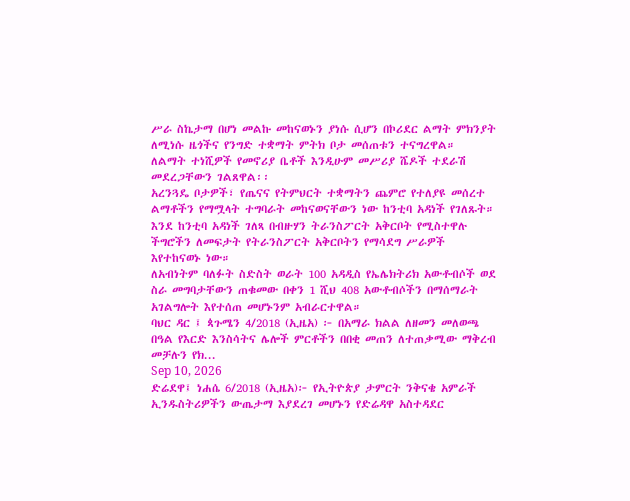ሥራ ስኬታማ በሆነ መልኩ መከናወኑን ያነሱ ሲሆን በኮሪደር ልማት ምክንያት ለሚነሱ ዜጎችና የንግድ ተቋማት ምትክ ቦታ መሰጠቱን ተናግረዋል።
ለልማት ተነሺዎች የመኖሪያ ቤቶች እንዲሁም መሥሪያ ሼዶች ተደራሽ መደረጋቸውን ገልጸዋል፡፡
አረንጓዴ ቦታዎች፣ የጤናና የትምህርት ተቋማትን ጨምሮ የተለያዩ መሰረተ ልማቶችን የማሟላት ተግባራት መከናወናቸውን ነው ከንቲባ አዳነች የገለጹት።
እንደ ከንቲባ አዳነች ገለጻ በብዙሃን ትራንስፖርት አቅርቦት የሚስተዋሉ ችግሮችን ለመፍታት የትራንስፖርት አቅርቦትን የማሳደግ ሥራዎች እየተከናወኑ ነው።
ለአብነትም ባለፉት ስድስት ወራት 100 አዳዲስ የኤሌክትሪክ አውቶብሶች ወደ ስራ መግባታቸውን ጠቁመው በቀን 1 ሺህ 408 አውቶብሶችን በማሰማራት አገልግሎት እየተሰጠ መሆኑንም አብራርተዋል።
ባህር ዳር ፤ ጳጉሜን 4/2018 (ኢዜአ) ፦ በአማራ ክልል ለዘመን መለወጫ በዓል የእርድ እንስሳትና ሌሎች ምርቶችን በበቂ መጠን ለተጠቃሚው ማቅረብ መቻሉን የክ...
Sep 10, 2026
ድሬደዋ፤ ነሐሴ 6/2018 (ኢዜአ)፦ የኢትዮጵያ ታምርት ንቅናቄ አምራች ኢንዱስትሪዎችን ውጤታማ እያደረገ መሆኑን የድሬዳዋ አስተዳደር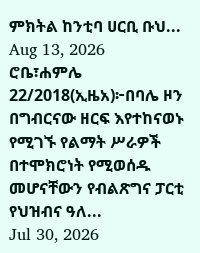ምክትል ከንቲባ ሀርቢ ቡህ...
Aug 13, 2026
ሮቤ፣ሐምሌ 22/2018(ኢዜአ)፦በባሌ ዞን በግብርናው ዘርፍ እየተከናወኑ የሚገኙ የልማት ሥራዎች በተሞክሮነት የሚወሰዱ መሆናቸውን የብልጽግና ፓርቲ የህዝብና ዓለ...
Jul 30, 2026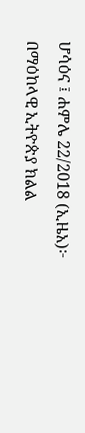ሆሳዕና ፤ ሐምሌ 22/2018 (ኢዜአ)፦ በማዕከላዊ ኢትዮጵያ ክልል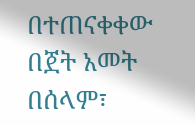በተጠናቀቀው በጀት አመት በሰላም፣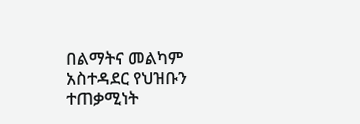በልማትና መልካም አስተዳደር የህዝቡን ተጠቃሚነት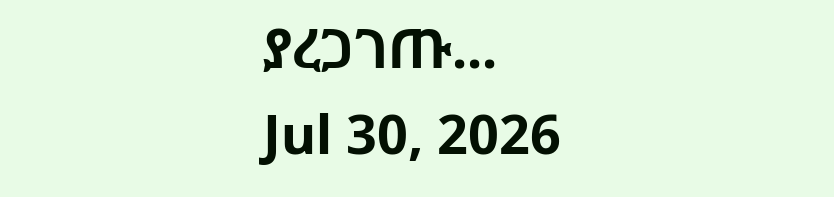ያረጋገጡ...
Jul 30, 2026